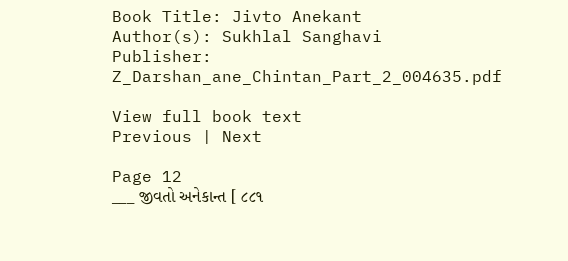Book Title: Jivto Anekant
Author(s): Sukhlal Sanghavi
Publisher: Z_Darshan_ane_Chintan_Part_2_004635.pdf

View full book text
Previous | Next

Page 12
___ જીવતો અનેકાન્ત [ ૮૮૧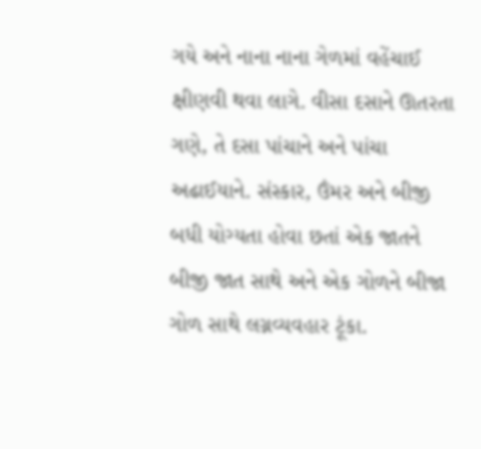ગયે અને નાના નાના ગેળમાં વહેંચાઈ ક્ષીણવી થવા લાગે. વીસા દસાને ઊતરતા ગણે, તે દસા પાંચાને અને પાંચા અઢાઈયાને. સંસ્કાર, ઉંમર અને બીજી બધી યોગ્યતા હોવા છતાં એક જાતને બીજી જાત સાથે અને એક ગોળને બીજા ગોળ સાથે લગ્નવ્યવહાર ટૂંકા.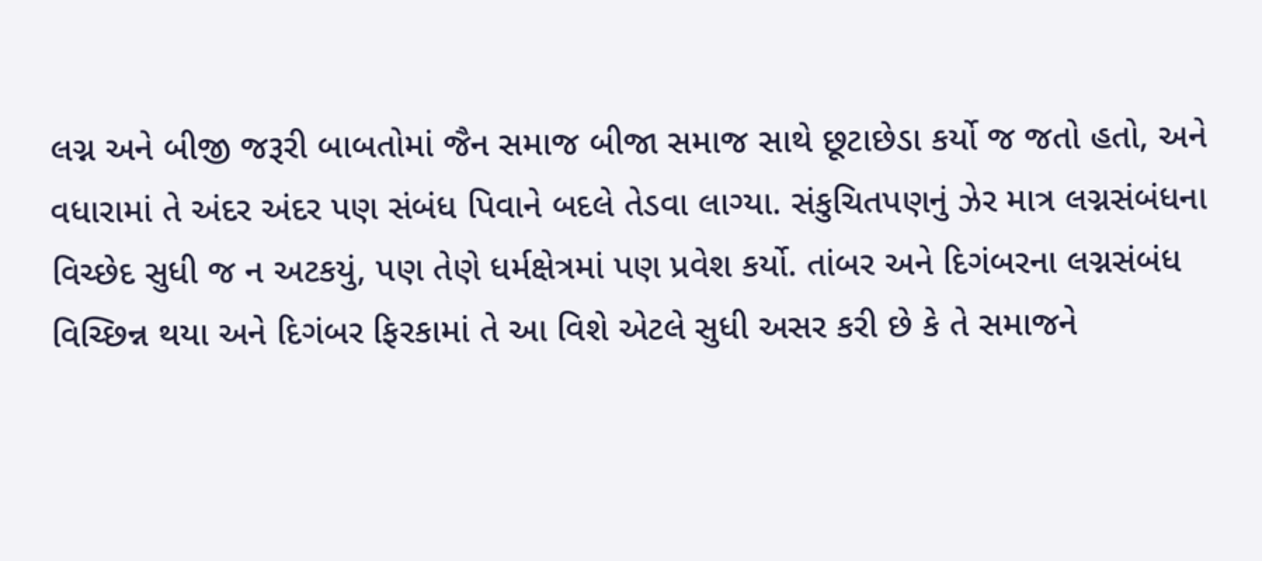લગ્ન અને બીજી જરૂરી બાબતોમાં જૈન સમાજ બીજા સમાજ સાથે છૂટાછેડા કર્યો જ જતો હતો, અને વધારામાં તે અંદર અંદર પણ સંબંધ પિવાને બદલે તેડવા લાગ્યા. સંકુચિતપણનું ઝેર માત્ર લગ્નસંબંધના વિચ્છેદ સુધી જ ન અટકયું, પણ તેણે ધર્મક્ષેત્રમાં પણ પ્રવેશ કર્યો. તાંબર અને દિગંબરના લગ્નસંબંધ વિચ્છિન્ન થયા અને દિગંબર ફિરકામાં તે આ વિશે એટલે સુધી અસર કરી છે કે તે સમાજને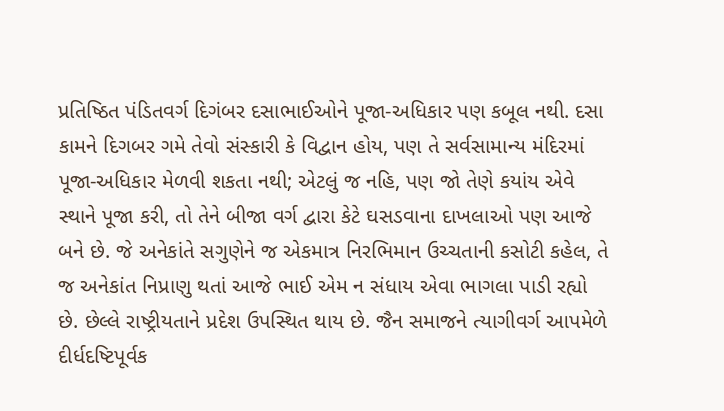પ્રતિષ્ઠિત પંડિતવર્ગ દિગંબર દસાભાઈઓને પૂજા-અધિકાર પણ કબૂલ નથી. દસા કામને દિગબર ગમે તેવો સંસ્કારી કે વિદ્વાન હોય, પણ તે સર્વસામાન્ય મંદિરમાં પૂજા-અધિકાર મેળવી શકતા નથી; એટલું જ નહિ, પણ જો તેણે કયાંય એવે સ્થાને પૂજા કરી, તો તેને બીજા વર્ગ દ્વારા કેટે ઘસડવાના દાખલાઓ પણ આજે બને છે. જે અનેકાંતે સગુણેને જ એકમાત્ર નિરભિમાન ઉચ્ચતાની કસોટી કહેલ, તે જ અનેકાંત નિપ્રાણુ થતાં આજે ભાઈ એમ ન સંધાય એવા ભાગલા પાડી રહ્યો છે. છેલ્લે રાષ્ટ્રીયતાને પ્રદેશ ઉપસ્થિત થાય છે. જૈન સમાજને ત્યાગીવર્ગ આપમેળે દીર્ધદષ્ટિપૂર્વક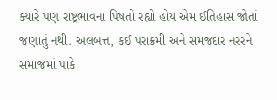ક્યારે પણ રાષ્ટ્રભાવના પિષતો રહ્યો હોય એમ ઈતિહાસ જોતાં જણાતું નથી. અલબત્ત, કઈ પરાક્રમી અને સમજદાર નરરને સમાજમાં પાકે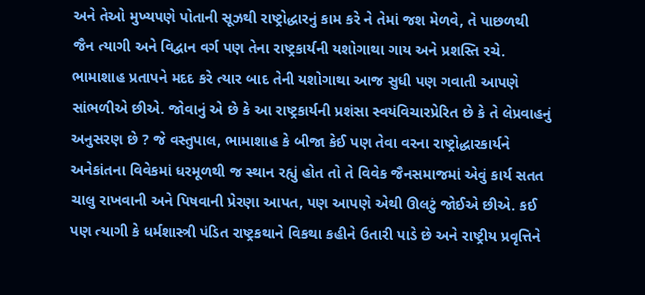અને તેઓ મુખ્યપણે પોતાની સૂઝથી રાષ્ટ્રોદ્ધારનું કામ કરે ને તેમાં જશ મેળવે, તે પાછળથી જૈન ત્યાગી અને વિદ્વાન વર્ગ પણ તેના રાષ્ટ્રકાર્યની યશોગાથા ગાય અને પ્રશસ્તિ રચે. ભામાશાહ પ્રતાપને મદદ કરે ત્યાર બાદ તેની યશોગાથા આજ સુધી પણ ગવાતી આપણે સાંભળીએ છીએ. જોવાનું એ છે કે આ રાષ્ટ્રકાર્યની પ્રશંસા સ્વયંવિચારપ્રેરિત છે કે તે લેપ્રવાહનું અનુસરણ છે ? જે વસ્તુપાલ, ભામાશાહ કે બીજા કેઈ પણ તેવા વરના રાષ્ટ્રોદ્ધારકાર્યને અનેકાંતના વિવેકમાં ધરમૂળથી જ સ્થાન રહ્યું હોત તો તે વિવેક જૈનસમાજમાં એવું કાર્ય સતત ચાલુ રાખવાની અને પિષવાની પ્રેરણા આપત, પણ આપણે એથી ઊલટું જોઈએ છીએ. કઈ પણ ત્યાગી કે ધર્મશાસ્ત્રી પંડિત રાષ્ટ્રકથાને વિકથા કહીને ઉતારી પાડે છે અને રાષ્ટ્રીય પ્રવૃત્તિને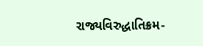રાજ્યવિરુદ્ધાતિક્રમ-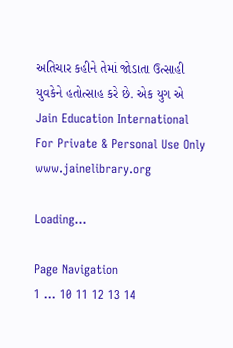અતિચાર કહીને તેમાં જોડાતા ઉત્સાહી યુવકેને હતોત્સાહ કરે છે. એક યુગ એ Jain Education International For Private & Personal Use Only www.jainelibrary.org

Loading...

Page Navigation
1 ... 10 11 12 13 14